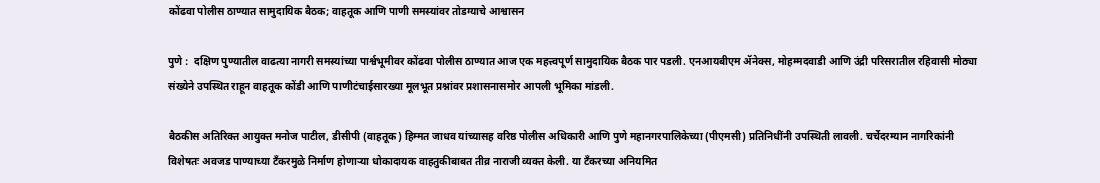कोंढवा पोलीस ठाण्यात सामुदायिक बैठक; वाहतूक आणि पाणी समस्यांवर तोडग्याचे आश्वासन

पुणे :  दक्षिण पुण्यातील वाढत्या नागरी समस्यांच्या पार्श्वभूमीवर कोंढवा पोलीस ठाण्यात आज एक महत्त्वपूर्ण सामुदायिक बैठक पार पडली. एनआयबीएम ॲनेक्स, मोहम्मदवाडी आणि उंद्री परिसरातील रहिवासी मोठ्या संख्येने उपस्थित राहून वाहतूक कोंडी आणि पाणीटंचाईसारख्या मूलभूत प्रश्नांवर प्रशासनासमोर आपली भूमिका मांडली.

बैठकीस अतिरिक्त आयुक्त मनोज पाटील, डीसीपी (वाहतूक) हिम्मत जाधव यांच्यासह वरिष्ठ पोलीस अधिकारी आणि पुणे महानगरपालिकेच्या (पीएमसी) प्रतिनिधींनी उपस्थिती लावली. चर्चेदरम्यान नागरिकांनी विशेषतः अवजड पाण्याच्या टँकरमुळे निर्माण होणाऱ्या धोकादायक वाहतुकीबाबत तीव्र नाराजी व्यक्त केली. या टँकरच्या अनियमित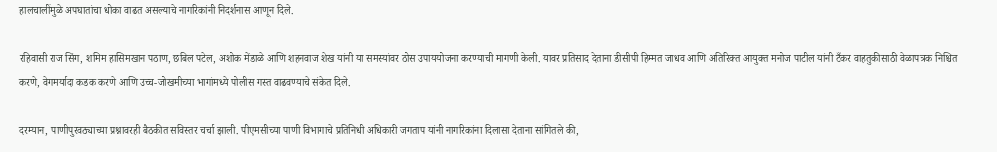हालचालींमुळे अपघातांचा धोका वाढत असल्याचे नागरिकांनी निदर्शनास आणून दिले.

रहिवासी राज सिंग, शमिम हासिमखान पठाण, छबिल पटेल, अशोक मेंडाळे आणि शहनवाज शेख यांनी या समस्यांवर ठोस उपाययोजना करण्याची मागणी केली. यावर प्रतिसाद देताना डीसीपी हिम्मत जाधव आणि अतिरिक्त आयुक्त मनोज पाटील यांनी टँकर वाहतुकीसाठी वेळापत्रक निश्चित करणे, वेगमर्यादा कडक करणे आणि उच्च-जोखमीच्या भागांमध्ये पोलीस गस्त वाढवण्याचे संकेत दिले.

दरम्यान, पाणीपुरवठ्याच्या प्रश्नावरही बैठकीत सविस्तर चर्चा झाली. पीएमसीच्या पाणी विभागाचे प्रतिनिधी अधिकारी जगताप यांनी नागरिकांना दिलासा देताना सांगितले की,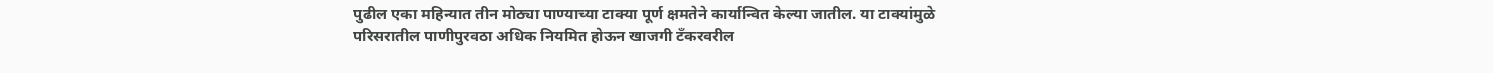पुढील एका महिन्यात तीन मोठ्या पाण्याच्या टाक्या पूर्ण क्षमतेने कार्यान्वित केल्या जातील. या टाक्यांमुळे परिसरातील पाणीपुरवठा अधिक नियमित होऊन खाजगी टँकरवरील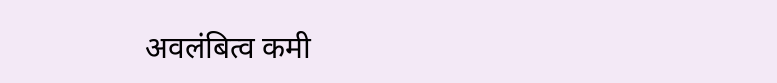अवलंबित्व कमी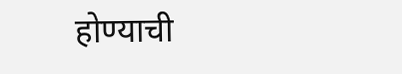होण्याची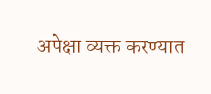अपेक्षा व्यक्त करण्यात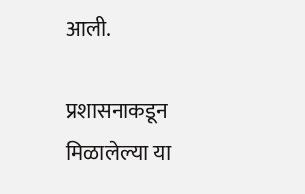आली.

प्रशासनाकडून मिळालेल्या या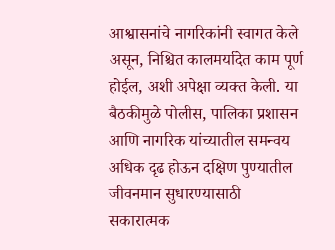आश्वासनांचे नागरिकांनी स्वागत केले असून, निश्चित कालमर्यादेत काम पूर्ण होईल, अशी अपेक्षा व्यक्त केली. या बैठकीमुळे पोलीस, पालिका प्रशासन आणि नागरिक यांच्यातील समन्वय अधिक दृढ होऊन दक्षिण पुण्यातील जीवनमान सुधारण्यासाठी सकारात्मक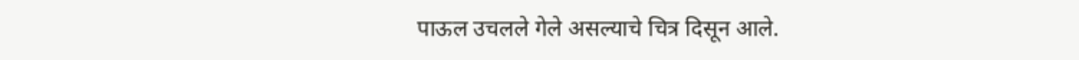पाऊल उचलले गेले असल्याचे चित्र दिसून आले.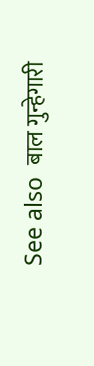See also  बाल गुन्हेगारी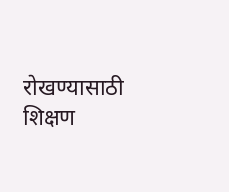रोखण्यासाठी शिक्षण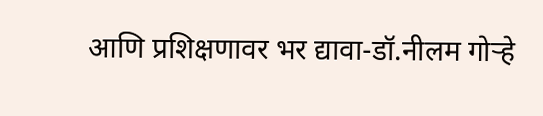आणि प्रशिक्षणावर भर द्यावा-डॉ.नीलम गोऱ्हे